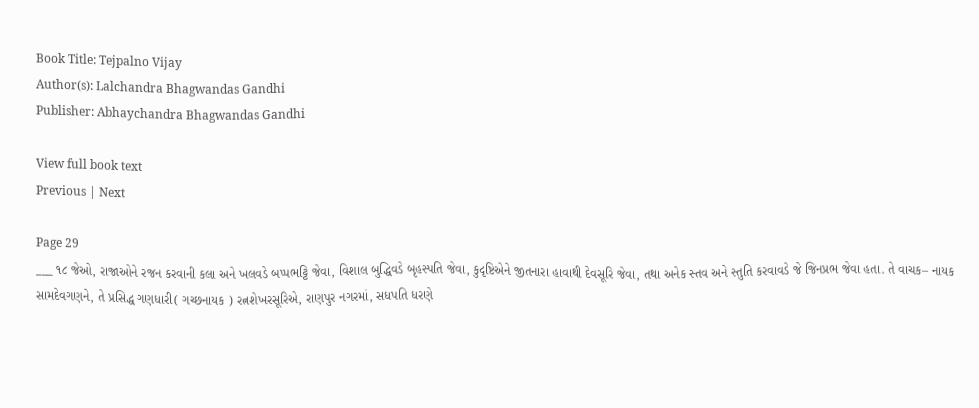Book Title: Tejpalno Vijay
Author(s): Lalchandra Bhagwandas Gandhi
Publisher: Abhaychandra Bhagwandas Gandhi

View full book text
Previous | Next

Page 29
___ ૧૮ જેઓ, રાજાઓને રજન કરવાની કલા અને ખલવડે બપ્પભટ્ટિ જેવા, વિશાલ બુદ્ધિવડે બૃહસ્પતિ જેવા, કુદૃષ્ટિએને જીતનારા હાવાથી દેવસૂરિ જેવા, તથા અનેક સ્તવ અને સ્તુતિ કરવાવડે જે જિનપ્રભ જેવા હતા. તે વાચક– નાયક સામદેવગણને, તે પ્રસિદ્ધ ગણધારી( ગચ્છનાયક ) રત્નશેખરસૂરિએ, રાણપુર નગરમાં, સધપતિ ધરણે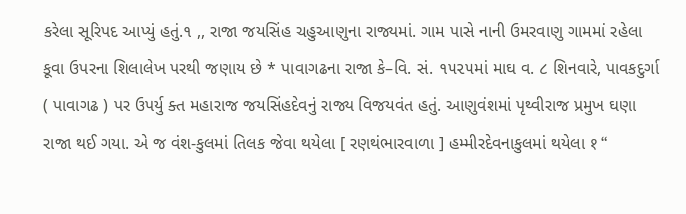કરેલા સૂરિપદ આપ્યું હતું.૧ ,, રાજા જયસિંહ ચહુઆણુના રાજ્યમાં. ગામ પાસે નાની ઉમરવાણુ ગામમાં રહેલા કૂવા ઉપરના શિલાલેખ પરથી જણાય છે * પાવાગઢના રાજા કે–વિ. સં. ૧૫૨૫માં માઘ વ. ૮ શિનવારે, પાવકદુર્ગા ( પાવાગઢ ) પર ઉપર્યુ ક્ત મહારાજ જયસિંહદેવનું રાજ્ય વિજયવંત હતું. આણુવંશમાં પૃથ્વીરાજ પ્રમુખ ઘણા રાજા થઈ ગયા. એ જ વંશ-કુલમાં તિલક જેવા થયેલા [ રણથંભારવાળા ] હમ્મીરદેવનાકુલમાં થયેલા १ “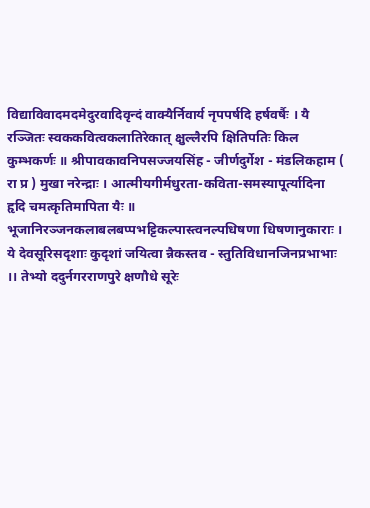विद्याविवादमदमेदुरवादिवृन्दं वाक्यैर्निवार्य नृपपर्षदि हर्षवर्षैः । यै रञ्जितः स्वककवित्वकलातिरेकात् क्षुल्लैरपि क्षितिपतिः किल कुम्भकर्णः ॥ श्रीपावकावनिपसज्जयसिंह - जीर्णदुर्गेश - मंडलिकहाम ( रा प्र ) मुखा नरेन्द्राः । आत्मीयगीर्मधुरता-कविता-समस्यापूर्त्यादिना हृदि चमत्कृतिमापिता यैः ॥ भूजानिरञ्जनकलाबलबप्पभट्टिकल्पास्त्वनल्पधिषणा धिषणानुकाराः । ये देवसूरिसदृशाः कुदृशां जयित्वा न्नैकस्तव - स्तुतिविधानजिनप्रभाभाः ।। तेभ्यो ददुर्नगरराणपुरे क्षणौधे सूरेः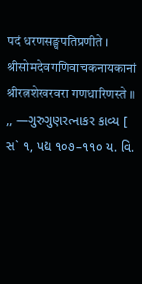पदं धरणसङ्घपतिप्रणीते । श्रीसोमदेवगणिवाचकनायकानां श्रीरत्नशेखरवरा गणधारिणस्ते ॥ ,, —ગુરુગુણરત્નાકર કાવ્ય [ સ` ૧, પદ્ય ૧૦૭–૧૧૦ ય. વિ.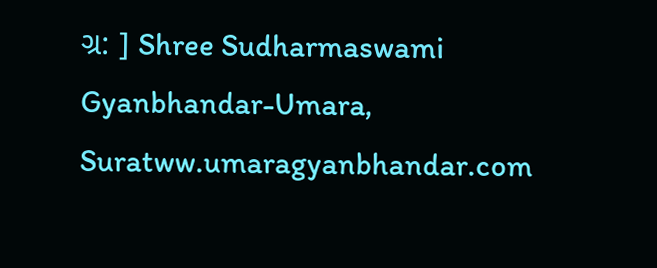ગ્ર: ] Shree Sudharmaswami Gyanbhandar-Umara, Suratww.umaragyanbhandar.com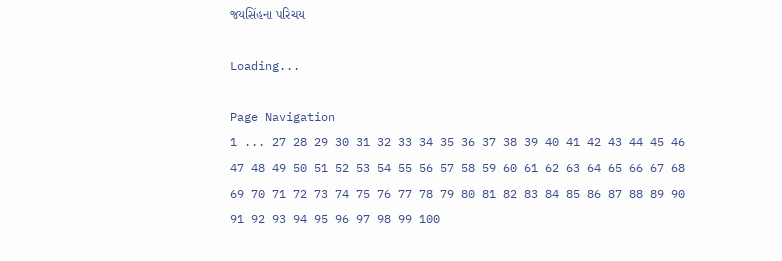જયસિંહના પરિચય

Loading...

Page Navigation
1 ... 27 28 29 30 31 32 33 34 35 36 37 38 39 40 41 42 43 44 45 46 47 48 49 50 51 52 53 54 55 56 57 58 59 60 61 62 63 64 65 66 67 68 69 70 71 72 73 74 75 76 77 78 79 80 81 82 83 84 85 86 87 88 89 90 91 92 93 94 95 96 97 98 99 100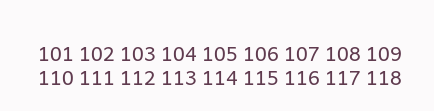101 102 103 104 105 106 107 108 109 110 111 112 113 114 115 116 117 118